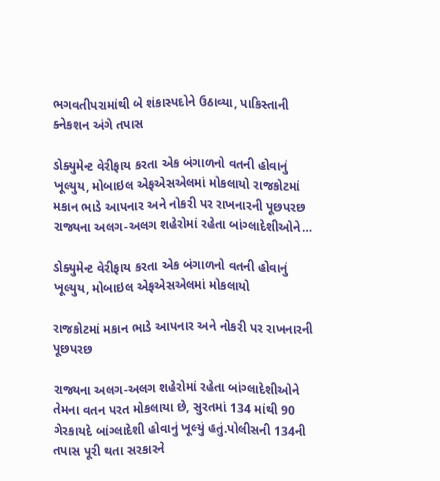ભગવતીપરામાંથી બે શંકાસ્પદોને ઉઠાવ્યા, પાકિસ્તાની ક્નેકશન અંગે તપાસ

ડોક્યુમેન્ટ વેરીફાય કરતા એક બંગાળનો વતની હોવાનું ખૂલ્યુય, મોબાઇલ એફએસએલમાં મોકલાયો રાજકોટમાં મકાન ભાડે આપનાર અને નોકરી પર રાખનારની પૂછપરછ રાજ્યના અલગ-અલગ શહેરોમાં રહેતા બાંગ્લાદેશીઓને…

ડોક્યુમેન્ટ વેરીફાય કરતા એક બંગાળનો વતની હોવાનું ખૂલ્યુય, મોબાઇલ એફએસએલમાં મોકલાયો

રાજકોટમાં મકાન ભાડે આપનાર અને નોકરી પર રાખનારની પૂછપરછ

રાજ્યના અલગ-અલગ શહેરોમાં રહેતા બાંગ્લાદેશીઓને તેમના વતન પરત મોકલાયા છે, સુરતમાં 134 માંથી 90 ગેરકાયદે બાંગ્લાદેશી હોવાનું ખૂલ્યું હતું.પોલીસની 134ની તપાસ પૂરી થતા સરકારને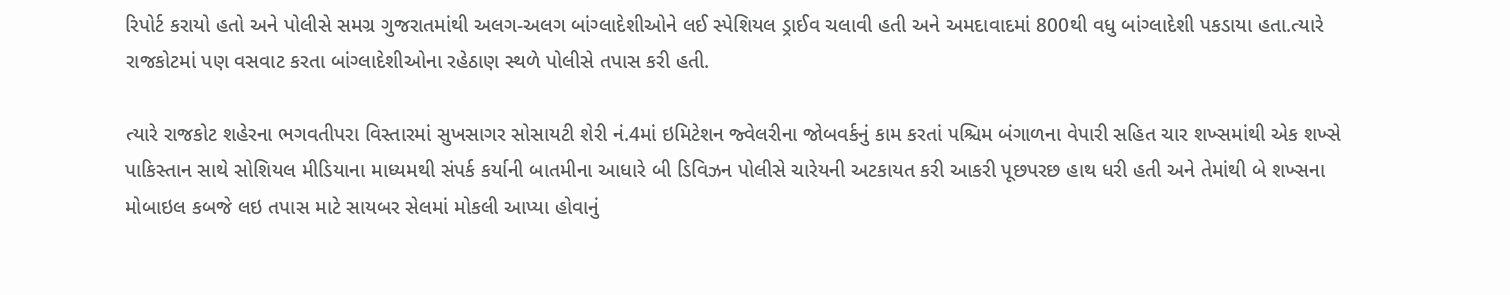રિપોર્ટ કરાયો હતો અને પોલીસે સમગ્ર ગુજરાતમાંથી અલગ-અલગ બાંગ્લાદેશીઓને લઈ સ્પેશિયલ ડ્રાઈવ ચલાવી હતી અને અમદાવાદમાં 800થી વધુ બાંગ્લાદેશી પકડાયા હતા.ત્યારે રાજકોટમાં પણ વસવાટ કરતા બાંગ્લાદેશીઓના રહેઠાણ સ્થળે પોલીસે તપાસ કરી હતી.

ત્યારે રાજકોટ શહેરના ભગવતીપરા વિસ્તારમાં સુખસાગર સોસાયટી શેરી નં.4માં ઇમિટેશન જ્વેલરીના જોબવર્કનું કામ કરતાં પશ્ચિમ બંગાળના વેપારી સહિત ચાર શખ્સમાંથી એક શખ્સે પાકિસ્તાન સાથે સોશિયલ મીડિયાના માધ્યમથી સંપર્ક કર્યાની બાતમીના આધારે બી ડિવિઝન પોલીસે ચારેયની અટકાયત કરી આકરી પૂછપરછ હાથ ધરી હતી અને તેમાંથી બે શખ્સના મોબાઇલ કબજે લઇ તપાસ માટે સાયબર સેલમાં મોકલી આપ્યા હોવાનું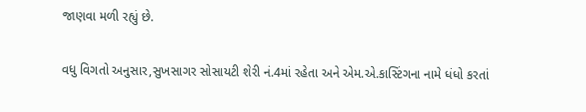જાણવા મળી રહ્યું છે.

વધુ વિગતો અનુસાર,સુખસાગર સોસાયટી શેરી નં.4માં રહેતા અને એમ.એ.કાસ્ટિંગના નામે ધંધો કરતાં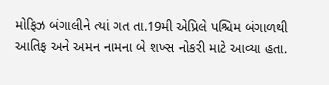મોફિઝ બંગાલીને ત્યાં ગત તા.19મી એપ્રિલે પશ્ચિમ બંગાળથી આતિફ અને અમન નામના બે શખ્સ નોકરી માટે આવ્યા હતા.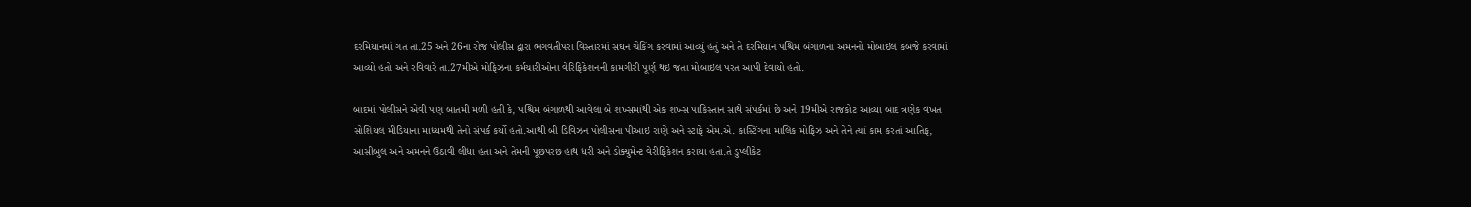દરમિયાનમાં ગત તા.25 અને 26ના રોજ પોલીસ દ્વારા ભગવતીપરા વિસ્તારમાં સઘન ચેકિંગ કરવામાં આવ્યું હતું અને તે દરમિયાન પશ્ચિમ બંગાળના અમનનો મોબાઇલ કબજે કરવામાં આવ્યો હતો અને રવિવારે તા.27મીએ મોફિઝના કર્મચારીઓના વેરિફિકેશનની કામગીરી પૂર્ણ થઇ જતા મોબાઇલ પરત આપી દેવાયો હતો.

બાદમાં પોલીસને એવી પણ બાતમી મળી હતી કે, પશ્ચિમ બંગાળથી આવેલા બે શખ્સમાંથી એક શખ્સ પાકિસ્તાન સાથે સંપર્કમાં છે અને 19મીએ રાજકોટ આવ્યા બાદ ત્રણેક વખત સોશિયલ મીડિયાના માધ્યમથી તેનો સંપર્ક કર્યો હતો.આથી બી ડિવિઝન પોલીસના પીઆઇ રાણે અને સ્ટાફે એમ.એ. કાસ્ટિંગના માલિક મોફિઝ અને તેને ત્યાં કામ કરતાં આતિફ, આસીબુલ અને અમનને ઉઠાવી લીધા હતા અને તેમની પૂછપરછ હાથ ધરી અને ડોક્યુમેન્ટ વેરીફિકેશન કરાયા હતા.તે ડુપ્લીકેટ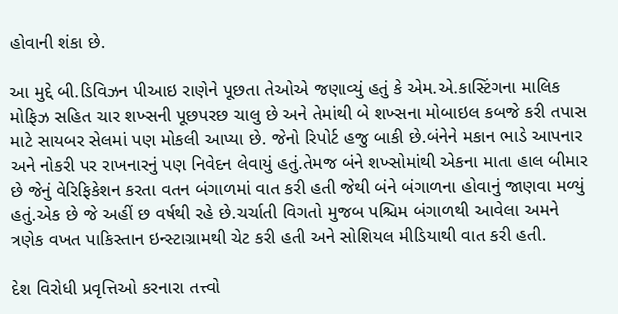હોવાની શંકા છે.

આ મુદ્દે બી.ડિવિઝન પીઆઇ રાણેને પૂછતા તેઓએ જણાવ્યું હતું કે એમ.એ.કાસ્ટિંગના માલિક મોફિઝ સહિત ચાર શખ્સની પૂછપરછ ચાલુ છે અને તેમાંથી બે શખ્સના મોબાઇલ કબજે કરી તપાસ માટે સાયબર સેલમાં પણ મોકલી આપ્યા છે. જેનો રિપોર્ટ હજુ બાકી છે.બંનેને મકાન ભાડે આપનાર અને નોકરી પર રાખનારનું પણ નિવેદન લેવાયું હતું.તેમજ બંને શખ્સોમાંથી એકના માતા હાલ બીમાર છે જેનું વેરિફિકેશન કરતા વતન બંગાળમાં વાત કરી હતી જેથી બંને બંગાળના હોવાનું જાણવા મળ્યું હતું.એક છે જે અહીં છ વર્ષથી રહે છે.ચર્ચાતી વિગતો મુજબ પશ્ચિમ બંગાળથી આવેલા અમને ત્રણેક વખત પાકિસ્તાન ઇન્સ્ટાગ્રામથી ચેટ કરી હતી અને સોશિયલ મીડિયાથી વાત કરી હતી.

દેશ વિરોધી પ્રવૃત્તિઓ કરનારા તત્ત્વો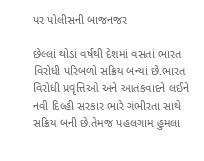પર પોલીસની બાજનજર

છેલ્લાં થોડાં વર્ષથી દેશમાં વસતાં ભારત વિરોધી પરિબળો સક્રિય બન્યાં છે.ભારત વિરોધી પ્રવૃત્તિઓ અને આતંકવાદને લઈને નવી દિલ્હી સરકાર ભારે ગંભીરતા સાથે સક્રિય બની છે.તેમજ પહલગામ હુમલા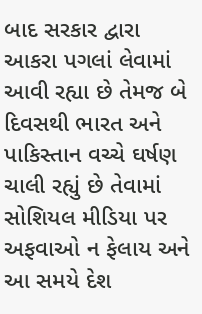બાદ સરકાર દ્વારા આકરા પગલાં લેવામાં આવી રહ્યા છે તેમજ બે દિવસથી ભારત અને પાકિસ્તાન વચ્ચે ઘર્ષણ ચાલી રહ્યું છે તેવામાં સોશિયલ મીડિયા પર અફવાઓ ન ફેલાય અને આ સમયે દેશ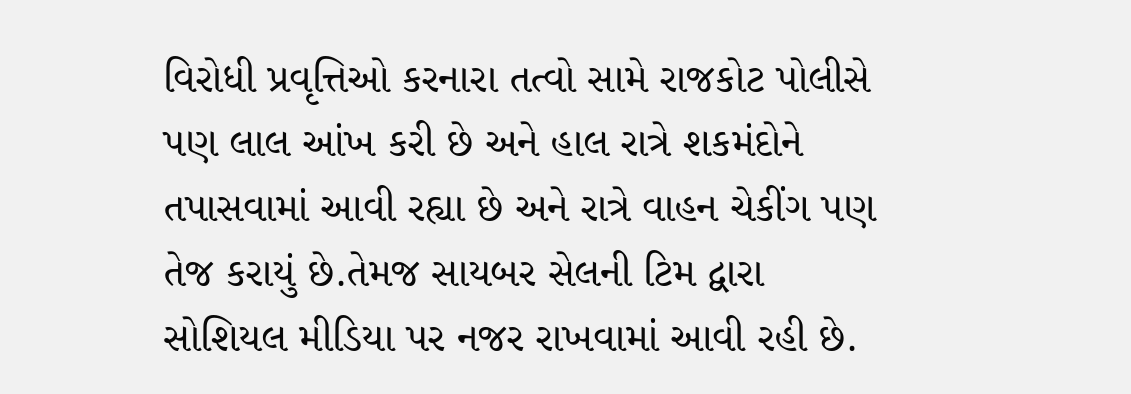વિરોધી પ્રવૃત્તિઓ કરનારા તત્વો સામે રાજકોટ પોલીસે પણ લાલ આંખ કરી છે અને હાલ રાત્રે શકમંદોને તપાસવામાં આવી રહ્યા છે અને રાત્રે વાહન ચેકીંગ પણ તેજ કરાયું છે.તેમજ સાયબર સેલની ટિમ દ્વારા સોશિયલ મીડિયા પર નજર રાખવામાં આવી રહી છે.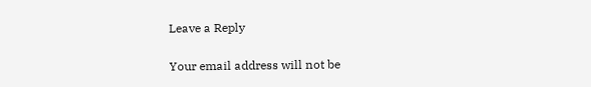Leave a Reply

Your email address will not be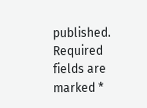published. Required fields are marked *